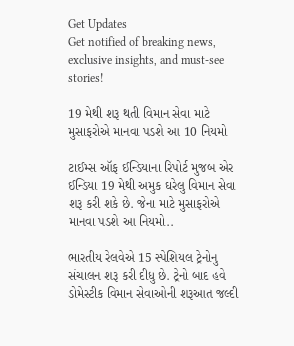Get Updates
Get notified of breaking news, exclusive insights, and must-see stories!

19 મેથી શરૂ થતી વિમાન સેવા માટે મુસાફરોએ માનવા પડશે આ 10 નિયમો

ટાઈમ્સ ઑફ ઈન્ડિયાના રિપોર્ટ મુજબ એર ઈન્ડિયા 19 મેથી અમુક ઘરેલુ વિમાન સેવા શરૂ કરી શકે છે. જેના માટે મુસાફરોએ માનવા પડશે આ નિયમો..

ભારતીય રેલવેએ 15 સ્પેશિયલ ટ્રેનોનુ સંચાલન શરૂ કરી દીધુ છે. ટ્રેનો બાદ હવે ડોમેસ્ટીક વિમાન સેવાઓની શરૂઆત જલ્દી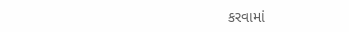કરવામાં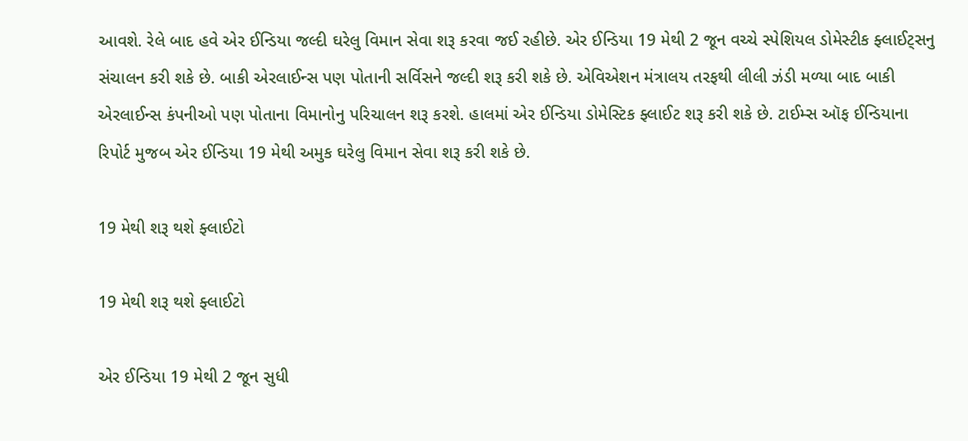આવશે. રેલે બાદ હવે એર ઈન્ડિયા જલ્દી ઘરેલુ વિમાન સેવા શરૂ કરવા જઈ રહીછે. એર ઈન્ડિયા 19 મેથી 2 જૂન વચ્ચે સ્પેશિયલ ડોમેસ્ટીક ફ્લાઈટ્સનુ સંચાલન કરી શકે છે. બાકી એરલાઈન્સ પણ પોતાની સર્વિસને જલ્દી શરૂ કરી શકે છે. એવિએશન મંત્રાલય તરફથી લીલી ઝંડી મળ્યા બાદ બાકી એરલાઈન્સ કંપનીઓ પણ પોતાના વિમાનોનુ પરિચાલન શરૂ કરશે. હાલમાં એર ઈન્ડિયા ડોમેસ્ટિક ફ્લાઈટ શરૂ કરી શકે છે. ટાઈમ્સ ઑફ ઈન્ડિયાના રિપોર્ટ મુજબ એર ઈન્ડિયા 19 મેથી અમુક ઘરેલુ વિમાન સેવા શરૂ કરી શકે છે.

19 મેથી શરૂ થશે ફ્લાઈટો

19 મેથી શરૂ થશે ફ્લાઈટો

એર ઈન્ડિયા 19 મેથી 2 જૂન સુધી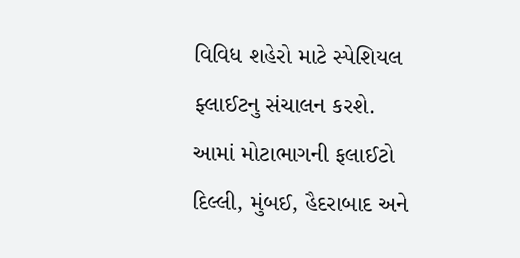વિવિધ શહેરો માટે સ્પેશિયલ ફ્લાઈટનુ સંચાલન કરશે. આમાં મોટાભાગની ફલાઈટો દિલ્લી, મુંબઈ, હૈદરાબાદ અને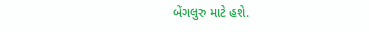બેંગલુરુ માટે હશે.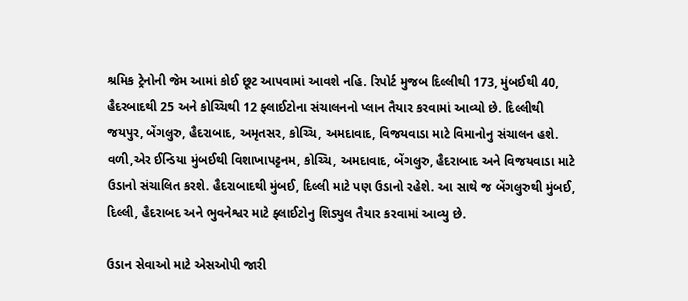શ્રમિક ટ્રેનોની જેમ આમાં કોઈ છૂટ આપવામાં આવશે નહિ. રિપોર્ટ મુજબ દિલ્લીથી 173, મુંબઈથી 40, હૈદરબાદથી 25 અને કોચ્ચિથી 12 ફ્લાઈટોના સંચાલનનો પ્લાન તૈયાર કરવામાં આવ્યો છે. દિલ્લીથી જયપુર, બેંગલુરુ, હૈદરાબાદ, અમૃતસર, કોચ્ચિ, અમદાવાદ, વિજયવાડા માટે વિમાનોનુ સંચાલન હશે. વળી,એર ઈન્ડિયા મુંબઈથી વિશાખાપટ્ટનમ, કોચ્ચિ, અમદાવાદ, બેંગલુરુ, હૈદરાબાદ અને વિજયવાડા માટે ઉડાનો સંચાલિત કરશે. હૈદરાબાદથી મુંબઈ, દિલ્લી માટે પણ ઉડાનો રહેશે. આ સાથે જ બેંગલુરુથી મુંબઈ, દિલ્લી, હૈદરાબદ અને ભુવનેશ્વર માટે ફ્લાઈટોનુ શિડ્યુલ તૈયાર કરવામાં આવ્યુ છે.

ઉડાન સેવાઓ માટે એસઓપી જારી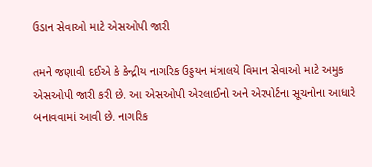ઉડાન સેવાઓ માટે એસઓપી જારી

તમને જણાવી દઈએ કે કેન્દ્રીય નાગરિક ઉડ્ડયન મંત્રાલયે વિમાન સેવાઓ માટે અમુક એસઓપી જારી કરી છે. આ એસઓપી એરલાઈનો અને એરપોર્ટના સૂચનોના આધારે બનાવવામાં આવી છે. નાગરિક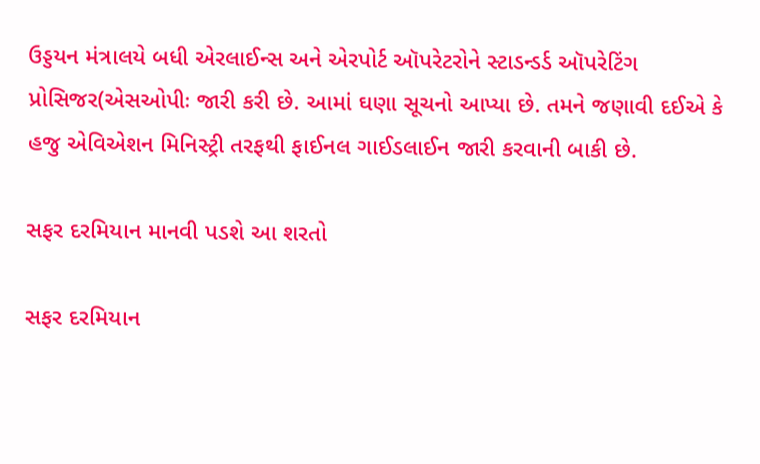ઉડ્ડયન મંત્રાલયે બધી એરલાઈન્સ અને એરપોર્ટ ઑપરેટરોને સ્ટાડન્ડર્ડ ઑપરેટિંગ પ્રોસિજર(એસઓપીઃ જારી કરી છે. આમાં ઘણા સૂચનો આપ્યા છે. તમને જણાવી દઈએ કે હજુ એવિએશન મિનિસ્ટ્રી તરફથી ફાઈનલ ગાઈડલાઈન જારી કરવાની બાકી છે.

સફર દરમિયાન માનવી પડશે આ શરતો

સફર દરમિયાન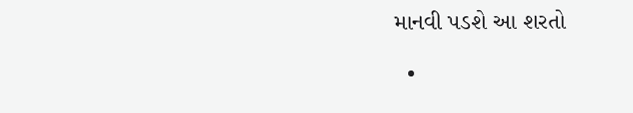માનવી પડશે આ શરતો

  •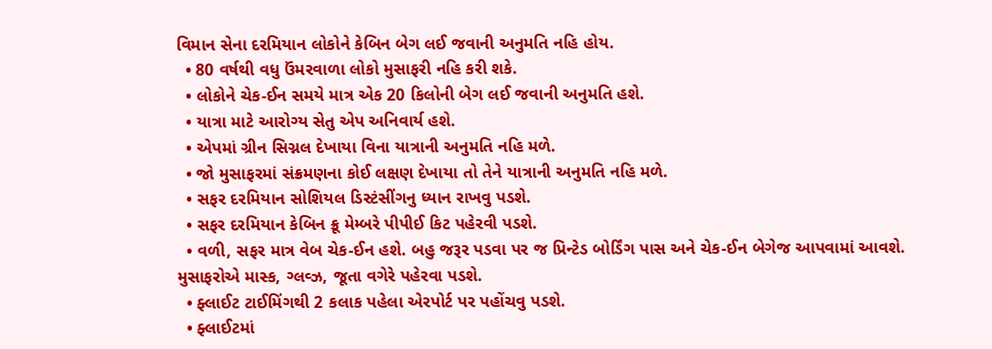વિમાન સેના દરમિયાન લોકોને કેબિન બેગ લઈ જવાની અનુમતિ નહિ હોય.
  • 80 વર્ષથી વધુ ઉંમરવાળા લોકો મુસાફરી નહિ કરી શકે.
  • લોકોને ચેક-ઈન સમયે માત્ર એક 20 કિલોની બેગ લઈ જવાની અનુમતિ હશે.
  • યાત્રા માટે આરોગ્ય સેતુ એપ અનિવાર્ય હશે.
  • એપમાં ગ્રીન સિગ્નલ દેખાયા વિના યાત્રાની અનુમતિ નહિ મળે.
  • જો મુસાફરમાં સંક્રમણના કોઈ લક્ષણ દેખાયા તો તેને યાત્રાની અનુમતિ નહિ મળે.
  • સફર દરમિયાન સોશિયલ ડિસ્ટંસીંગનુ ધ્યાન રાખવુ પડશે.
  • સફર દરમિયાન કેબિન ક્રૂ મેમ્બરે પીપીઈ કિટ પહેરવી પડશે.
  • વળી, સફર માત્ર વેબ ચેક-ઈન હશે. બહુ જરૂર પડવા પર જ પ્રિન્ટેડ બોર્ડિંગ પાસ અને ચેક-ઈન બેગેજ આપવામાં આવશે. મુસાફરોએ માસ્ક, ગ્લવ્ઝ, જૂતા વગેરે પહેરવા પડશે.
  • ફ્લાઈટ ટાઈમિંગથી 2 કલાક પહેલા એરપોર્ટ પર પહોંચવુ પડશે.
  • ફ્લાઈટમાં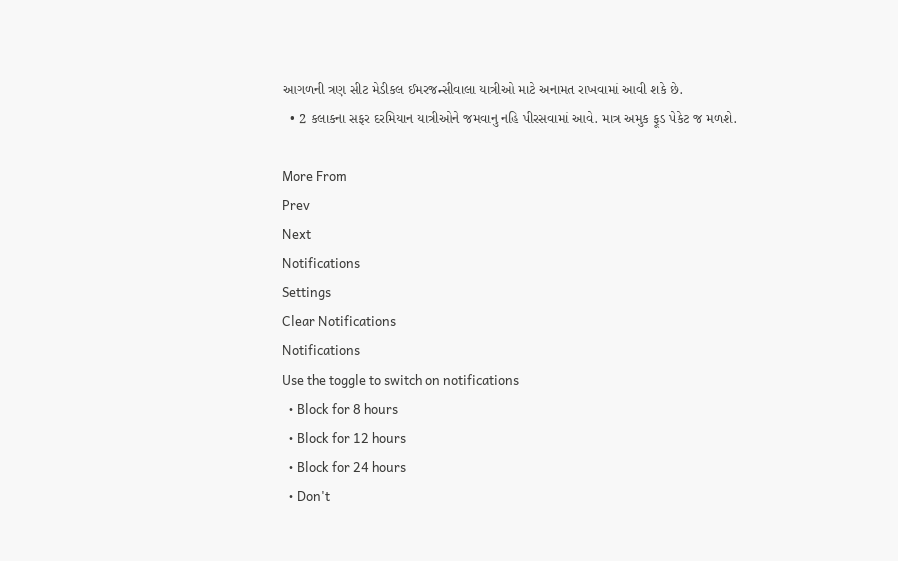આગળની ત્રણ સીટ મેડીકલ ઈમરજન્સીવાલા યાત્રીઓ માટે અનામત રાખવામાં આવી શકે છે.
  • 2 કલાકના સફર દરમિયાન યાત્રીઓને જમવાનુ નહિ પીરસવામાં આવે. માત્ર અમુક ફૂડ પેકેટ જ મળશે.

More From
Prev
Next
Notifications
Settings
Clear Notifications
Notifications
Use the toggle to switch on notifications
  • Block for 8 hours
  • Block for 12 hours
  • Block for 24 hours
  • Don't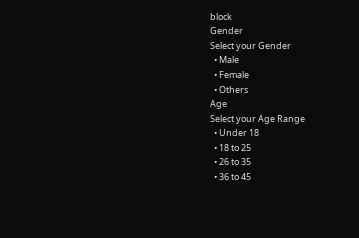block
Gender
Select your Gender
  • Male
  • Female
  • Others
Age
Select your Age Range
  • Under 18
  • 18 to 25
  • 26 to 35
  • 36 to 45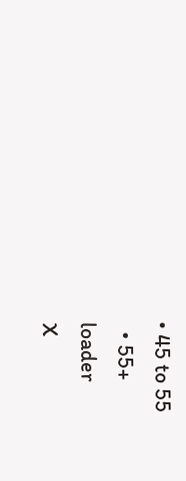• 45 to 55
  • 55+
loader
X